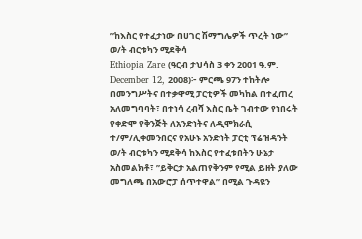”ከእስር የተፈታነው በሀገር ሽማግሌዎች ጥረት ነው” ወ/ት ብርቱካን ሚደቅሳ
Ethiopia Zare (ዓርብ ታህሳስ 3 ቀን 2001 ዓ.ም. December 12, 2008)፦ ምርጫ 97ን ተከትሎ በመንግሥትና በተቃዋሚ ፓርቲዎች መካከል በተፈጠረ አለመግባባት፣ በተነሳ ረብሻ እስር ቤት ገብተው የነበሩት የቀድሞ የቅንጅት ለአንድነትና ለዲሞክራሲ ተ/ም/ሊቀመንበርና የአሁኑ አንድነት ፓርቲ ፕሬዝዳንት ወ/ት ብርቱካን ሚደቅሳ ከእስር የተፈቱበትን ሁኔታ አስመልክቶ፣ ”ይቅርታ አልጠየቅንም የሚል ይዘት ያለው መግለጫ በአውሮፓ ሰጥተዋል” በሚል ጉዳዩን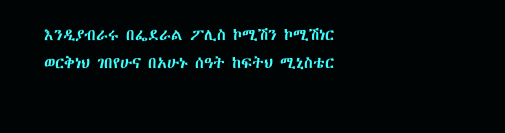እንዲያብራሩ በፌደራል ፖሊስ ኮሚሽን ኮሚሽነር ወርቅነህ ገበየሁና በአሁኑ ሰዓት ከፍትህ ሚኒስቴር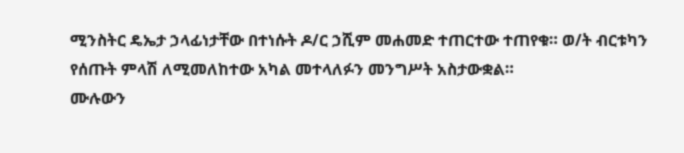ሚንስትር ዴኤታ ኃላፊነታቸው በተነሱት ዶ/ር ኃሺም መሐመድ ተጠርተው ተጠየቁ። ወ/ት ብርቱካን የሰጡት ምላሽ ለሚመለከተው አካል መተላለፉን መንግሥት አስታውቋል።
ሙሉውን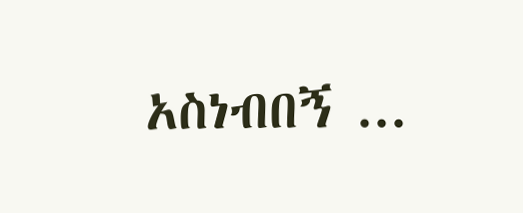አስነብበኝ ...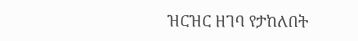ዝርዝር ዘገባ የታከለበት